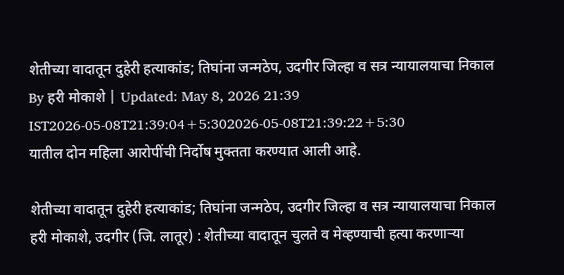शेतीच्या वादातून दुहेरी हत्याकांड; तिघांना जन्मठेप, उदगीर जिल्हा व सत्र न्यायालयाचा निकाल
By हरी मोकाशे | Updated: May 8, 2026 21:39 IST2026-05-08T21:39:04+5:302026-05-08T21:39:22+5:30
यातील दोन महिला आरोपींची निर्दोष मुक्तता करण्यात आली आहे.

शेतीच्या वादातून दुहेरी हत्याकांड; तिघांना जन्मठेप, उदगीर जिल्हा व सत्र न्यायालयाचा निकाल
हरी मोकाशे, उदगीर (जि. लातूर) : शेतीच्या वादातून चुलते व मेव्हण्याची हत्या करणाऱ्या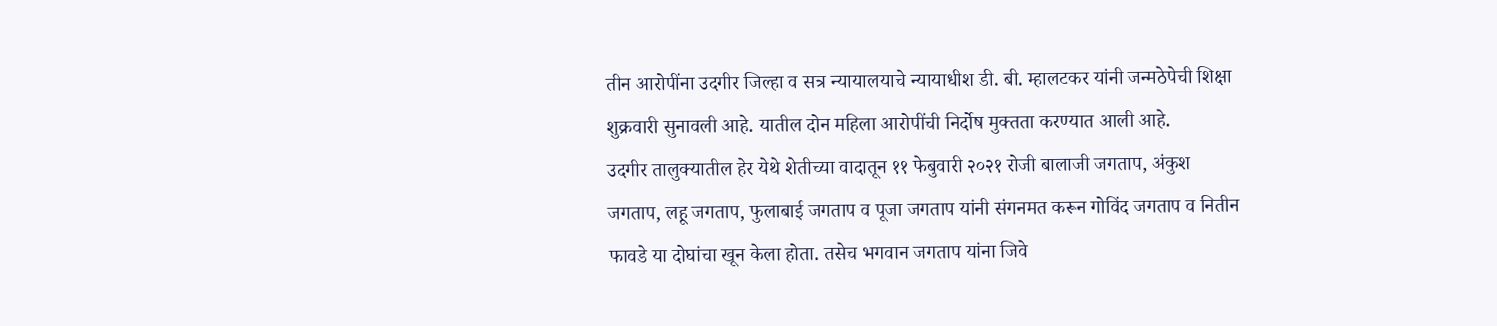तीन आरोपींना उदगीर जिल्हा व सत्र न्यायालयाचे न्यायाधीश डी. बी. म्हालटकर यांनी जन्मठेपेची शिक्षा शुक्रवारी सुनावली आहे. यातील दोन महिला आरोपींची निर्दोष मुक्तता करण्यात आली आहे.
उदगीर तालुक्यातील हेर येथे शेतीच्या वादातून ११ फेबुवारी २०२१ रोजी बालाजी जगताप, अंकुश जगताप, लहू जगताप, फुलाबाई जगताप व पूजा जगताप यांनी संगनमत करून गोविंद जगताप व नितीन फावडे या दोघांचा खून केला होता. तसेच भगवान जगताप यांना जिवे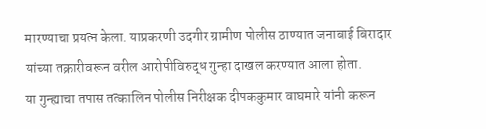मारण्याचा प्रयत्न केला. याप्रकरणी उदगीर ग्रामीण पोलीस ठाण्यात जनाबाई बिरादार यांच्या तक्रारीवरून वरील आरोपीविरुद्ध गुन्हा दाखल करण्यात आला होता.
या गुन्ह्याचा तपास तत्कालिन पोलीस निरीक्षक दीपककुमार वाघमारे यांनी करून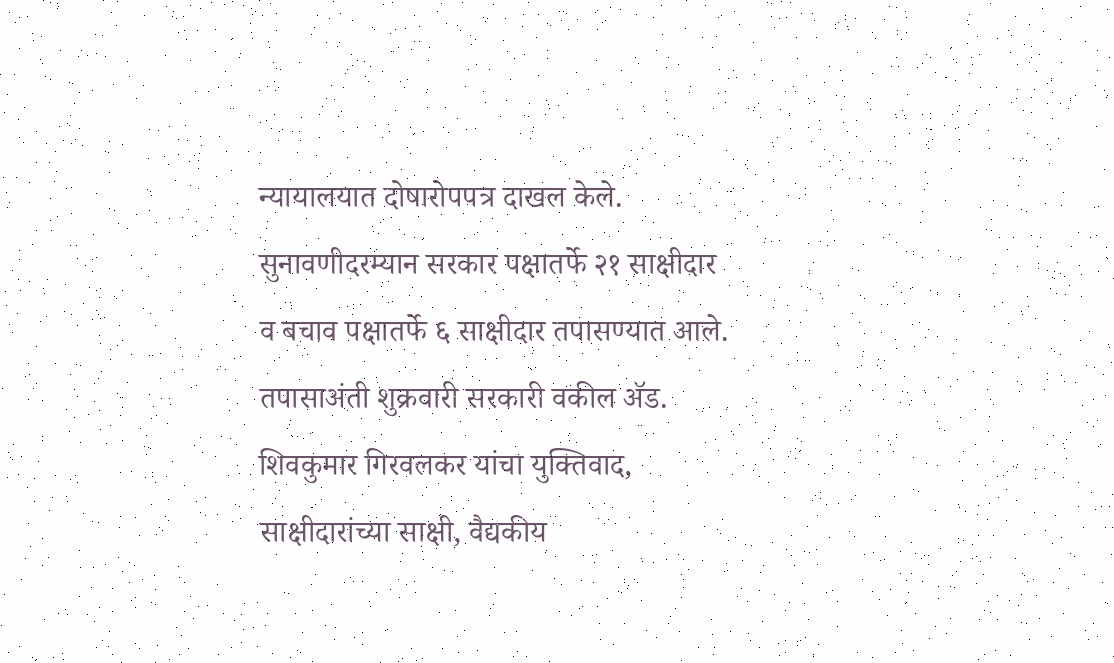न्यायालयात दोषारोपपत्र दाखल केले. सुनावणीदरम्यान सरकार पक्षातर्फे २१ साक्षीदार व बचाव पक्षातर्फे ६ साक्षीदार तपासण्यात आले. तपासाअंती शुक्रवारी सरकारी वकील ॲड. शिवकुमार गिरवलकर यांचा युक्तिवाद, साक्षीदारांच्या साक्षी, वैद्यकीय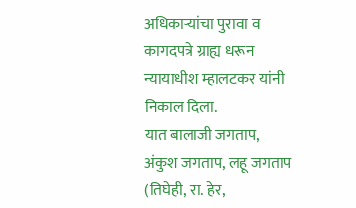अधिकाऱ्यांचा पुरावा व कागदपत्रे ग्राह्य धरून न्यायाधीश म्हालटकर यांनी निकाल दिला.
यात बालाजी जगताप, अंकुश जगताप, लहू जगताप (तिघेही, रा. हेर,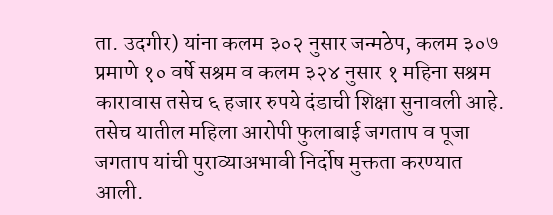ता. उदगीर) यांना कलम ३०२ नुसार जन्मठेप, कलम ३०७ प्रमाणे १० वर्षे सश्रम व कलम ३२४ नुसार १ महिना सश्रम कारावास तसेच ६ हजार रुपये दंडाची शिक्षा सुनावली आहे. तसेच यातील महिला आरोपी फुलाबाई जगताप व पूजा जगताप यांची पुराव्याअभावी निर्दोष मुक्तता करण्यात आली.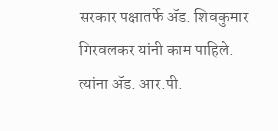सरकार पक्षातर्फे ॲड. शिवकुमार गिरवलकर यांनी काम पाहिले. त्यांना ॲड. आर.पी.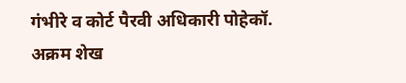गंभीरे व कोर्ट पैरवी अधिकारी पोहेकॉ. अक्रम शेख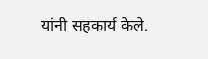यांनी सहकार्य केले.